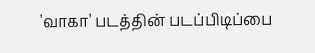'வாகா' படத்தின் படப்பிடிப்பை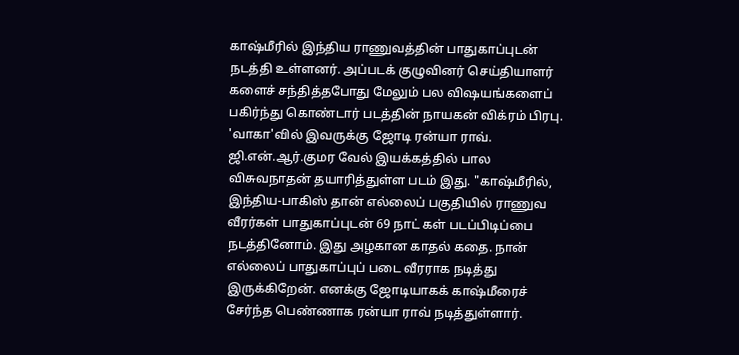காஷ்மீரில் இந்திய ராணுவத்தின் பாதுகாப்புடன் நடத்தி உள்ளனர். அப்படக் குழுவினர் செய்தியாளர் களைச் சந்தித்தபோது மேலும் பல விஷயங்களைப் பகிர்ந்து கொண்டார் படத்தின் நாயகன் விக்ரம் பிரபு. 'வாகா'வில் இவருக்கு ஜோடி ரன்யா ராவ். ஜி.என்.ஆர்.குமர வேல் இயக்கத்தில் பால விசுவநாதன் தயாரித்துள்ள படம் இது. "காஷ்மீரில், இந்திய-பாகிஸ் தான் எல்லைப் பகுதியில் ராணுவ வீரர்கள் பாதுகாப்புடன் 69 நாட் கள் படப்பிடிப்பை நடத்தினோம். இது அழகான காதல் கதை. நான் எல்லைப் பாதுகாப்புப் படை வீரராக நடித்து இருக்கிறேன். எனக்கு ஜோடியாகக் காஷ்மீரைச் சேர்ந்த பெண்ணாக ரன்யா ராவ் நடித்துள்ளார்.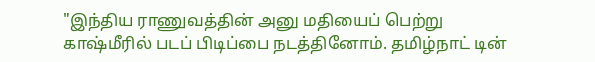"இந்திய ராணுவத்தின் அனு மதியைப் பெற்று காஷ்மீரில் படப் பிடிப்பை நடத்தினோம். தமிழ்நாட் டின்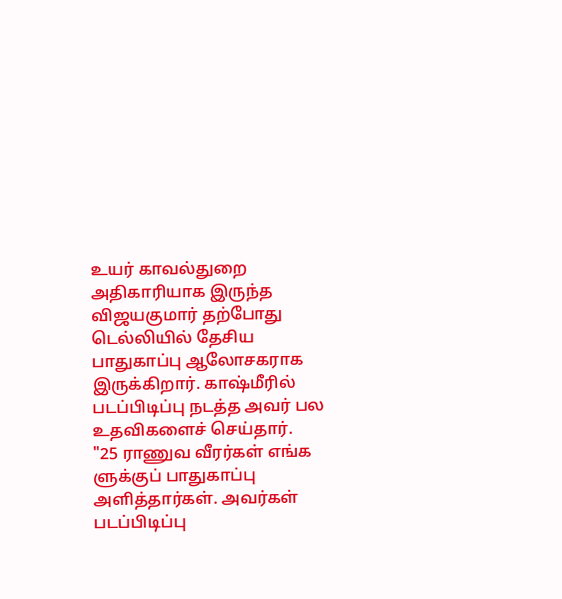உயர் காவல்துறை அதிகாரியாக இருந்த விஜயகுமார் தற்போது டெல்லியில் தேசிய பாதுகாப்பு ஆலோசகராக இருக்கிறார். காஷ்மீரில் படப்பிடிப்பு நடத்த அவர் பல உதவிகளைச் செய்தார்.
"25 ராணுவ வீரர்கள் எங்க ளுக்குப் பாதுகாப்பு அளித்தார்கள். அவர்கள் படப்பிடிப்பு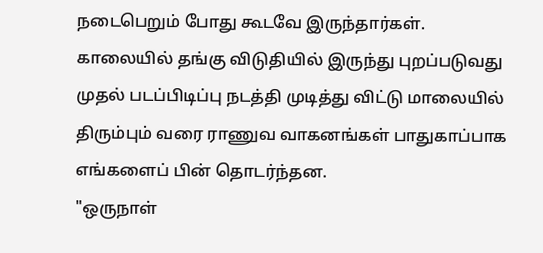நடைபெறும் போது கூடவே இருந்தார்கள். காலையில் தங்கு விடுதியில் இருந்து புறப்படுவது முதல் படப்பிடிப்பு நடத்தி முடித்து விட்டு மாலையில் திரும்பும் வரை ராணுவ வாகனங்கள் பாதுகாப்பாக எங்களைப் பின் தொடர்ந்தன.
"ஒருநாள்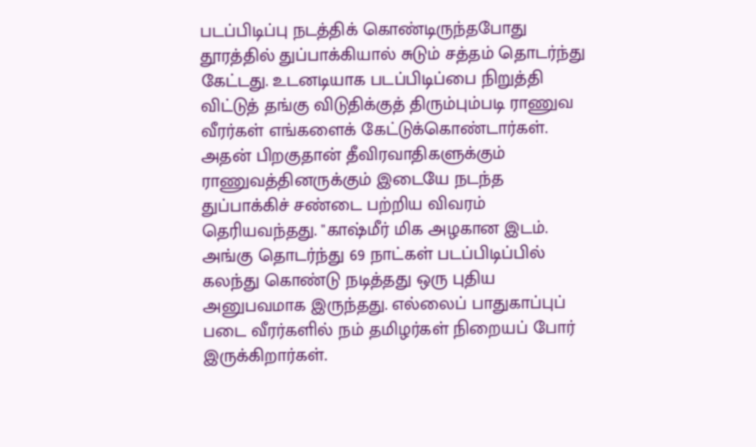படப்பிடிப்பு நடத்திக் கொண்டிருந்தபோது தூரத்தில் துப்பாக்கியால் சுடும் சத்தம் தொடர்ந்து கேட்டது. உடனடியாக படப்பிடிப்பை நிறுத்தி விட்டுத் தங்கு விடுதிக்குத் திரும்பும்படி ராணுவ வீரர்கள் எங்களைக் கேட்டுக்கொண்டார்கள். அதன் பிறகுதான் தீவிரவாதிகளுக்கும் ராணுவத்தினருக்கும் இடையே நடந்த துப்பாக்கிச் சண்டை பற்றிய விவரம் தெரியவந்தது. "காஷ்மீர் மிக அழகான இடம். அங்கு தொடர்ந்து 69 நாட்கள் படப்பிடிப்பில் கலந்து கொண்டு நடித்தது ஒரு புதிய அனுபவமாக இருந்தது. எல்லைப் பாதுகாப்புப் படை வீரர்களில் நம் தமிழர்கள் நிறையப் போர் இருக்கிறார்கள்.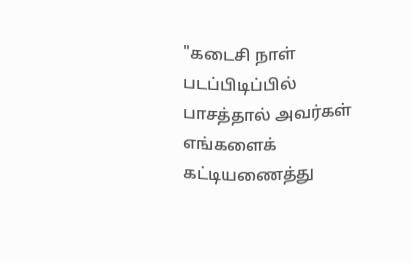"கடைசி நாள் படப்பிடிப்பில் பாசத்தால் அவர்கள் எங்களைக் கட்டியணைத்து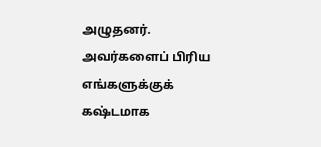அழுதனர். அவர்களைப் பிரிய எங்களுக்குக் கஷ்டமாக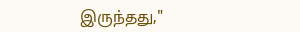இருந்தது,"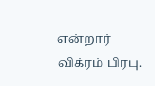என்றார் விக்ரம் பிரபு.